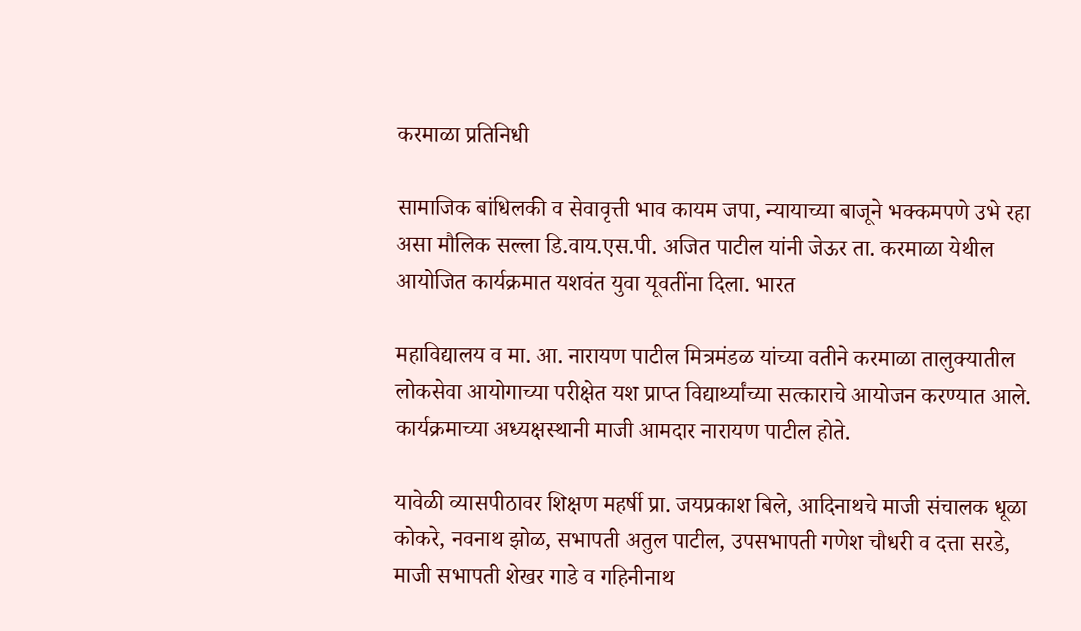करमाळा प्रतिनिधी

सामाजिक बांधिलकी व सेवावृत्ती भाव कायम जपा, न्यायाच्या बाजूने भक्कमपणे उभे रहा असा मौलिक सल्ला डि.वाय.एस.पी. अजित पाटील यांनी जेऊर ता. करमाळा येथील आयोजित कार्यक्रमात यशवंत युवा यूवतींना दिला. भारत

महाविद्यालय व मा. आ. नारायण पाटील मित्रमंडळ यांच्या वतीने करमाळा तालुक्यातील लोकसेवा आयोगाच्या परीक्षेत यश प्राप्त विद्यार्थ्यांच्या सत्काराचे आयोजन करण्यात आले. कार्यक्रमाच्या अध्यक्षस्थानी माजी आमदार नारायण पाटील होते.

यावेळी व्यासपीठावर शिक्षण महर्षी प्रा. जयप्रकाश बिले, आदिनाथचे माजी संचालक धूळा कोकरे, नवनाथ झोळ, सभापती अतुल पाटील, उपसभापती गणेश चौधरी व दत्ता सरडे, माजी सभापती शेखर गाडे व गहिनीनाथ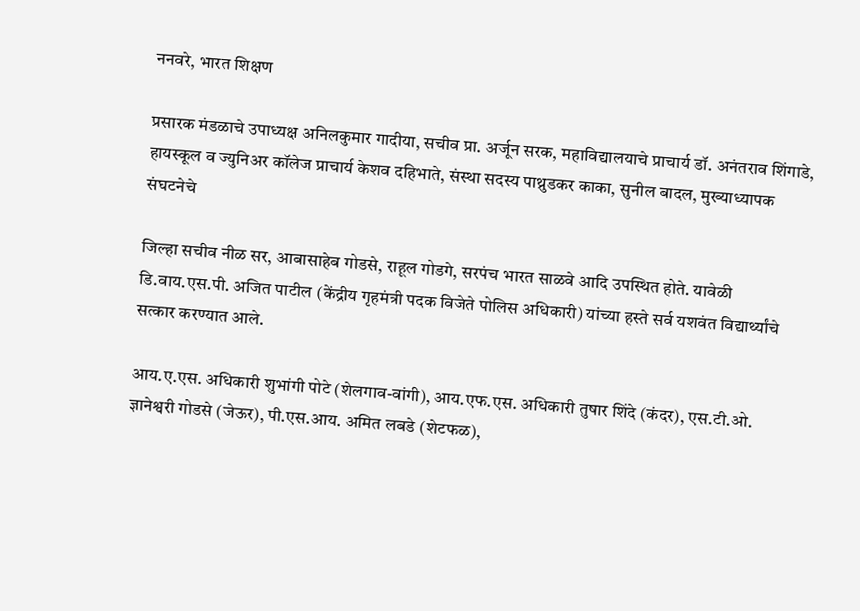ननवरे, भारत शिक्षण

प्रसारक मंडळाचे उपाध्यक्ष अनिलकुमार गादीया, सचीव प्रा. अर्जून सरक, महाविद्यालयाचे प्राचार्य डॉ. अनंतराव शिंगाडे, हायस्कूल व ज्युनिअर कॉलेज प्राचार्य केशव दहिभाते, संस्था सदस्य पाथ्रुडकर काका, सुनील बादल, मुख्याध्यापक संघटनेचे

जिल्हा सचीव नीळ सर, आबासाहेब गोडसे, राहूल गोडगे, सरपंच भारत साळवे आदि उपस्थित होते. यावेळी डि.वाय.एस.पी. अजित पाटील (केंद्रीय गृहमंत्री पदक विजेते पोलिस अधिकारी) यांच्या हस्ते सर्व यशवंत विद्यार्थ्यांचे सत्कार करण्यात आले.

आय.ए.एस. अधिकारी शुभांगी पोटे (शेलगाव-वांगी), आय.एफ.एस. अधिकारी तुषार शिंदे (कंदर), एस.टी.ओ. ज्ञानेश्वरी गोडसे (जेऊर), पी.एस.आय. अमित लबडे (शेटफळ),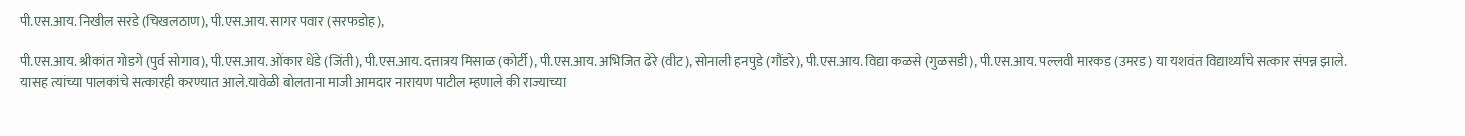पी.एस.आय. निखील सरडे (चिखलठाण), पी.एस.आय. सागर पवार (सरफडोह),

पी.एस.आय. श्रीकांत गोडगे (पुर्व सोगाव), पी.एस.आय. ओंकार धेंडे (जिंती), पी.एस.आय. दत्तात्रय मिसाळ (कोर्टी), पी.एस.आय. अभिजित ढेरे (वीट), सोनाली हनपुडे (गौंडरे), पी.एस.आय. विद्या कळसे (गुळसडी), पी.एस.आय. पल्लवी मारकड (उमरड) या यशवंत विद्यार्थ्यांचे सत्कार संपन्न झाले. यासह त्यांच्या पालकांचे सत्कारही करण्यात आले.यावेळी बोलताना माजी आमदार नारायण पाटील म्हणाले की राज्याच्या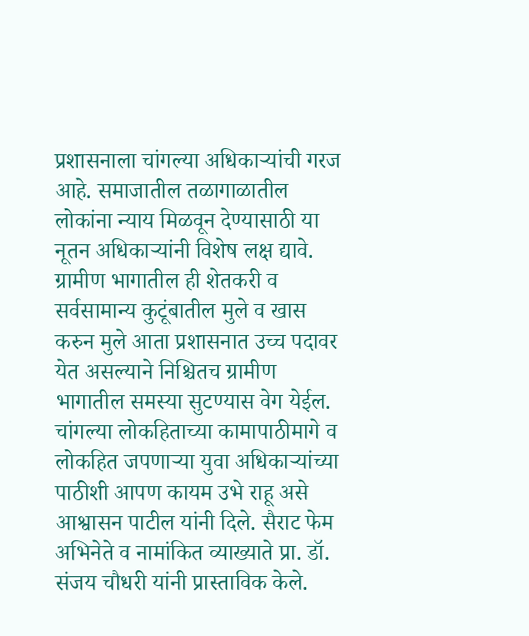प्रशासनाला चांगल्या अधिकार्‍यांची गरज आहे. समाजातील तळागाळातील लोकांना न्याय मिळवून देण्यासाठी या नूतन अधिकार्‍यांनी विशेष लक्ष द्यावे. ग्रामीण भागातील ही शेतकरी व सर्वसामान्य कुटूंबातील मुले व खास करुन मुले आता प्रशासनात उच्च पदावर येत असल्याने निश्चितच ग्रामीण भागातील समस्या सुटण्यास वेग येईल. चांगल्या लोकहिताच्या कामापाठीमागे व लोकहित जपणाऱ्या युवा अधिकार्‍यांच्या पाठीशी आपण कायम उभे राहू असे आश्वासन पाटील यांनी दिले. सैराट फेम अभिनेते व नामांकित व्याख्याते प्रा. डॉ. संजय चौधरी यांनी प्रास्ताविक केले.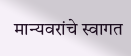मान्यवरांचे स्वागत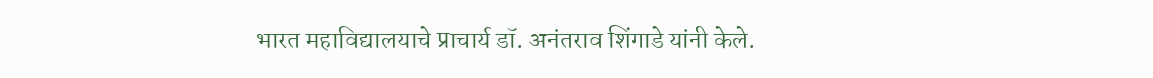भारत महाविद्यालयाचे प्राचार्य डॉ. अनंतराव शिंगाडे यांनी केले.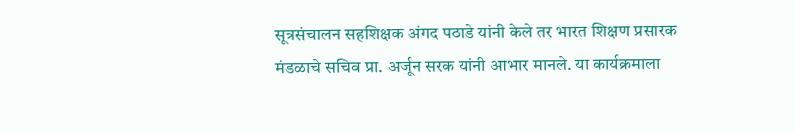सूत्रसंचालन सहशिक्षक अंगद पठाडे यांनी केले तर भारत शिक्षण प्रसारक मंडळाचे सचिव प्रा. अर्जून सरक यांनी आभार मानले. या कार्यक्रमाला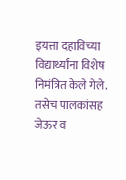इयत्ता दहाविच्या विद्यार्थ्यांना विशेष निमंत्रित केले गेले. तसेच पालकांसह जेऊर व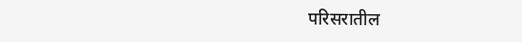परिसरातील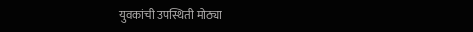युवकांची उपस्थिती मोठ्या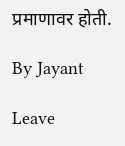प्रमाणावर होती.

By Jayant

Leave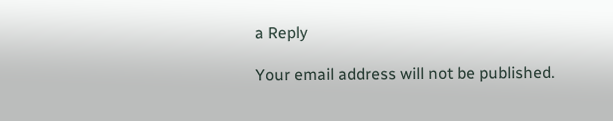a Reply

Your email address will not be published.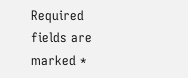Required fields are marked *